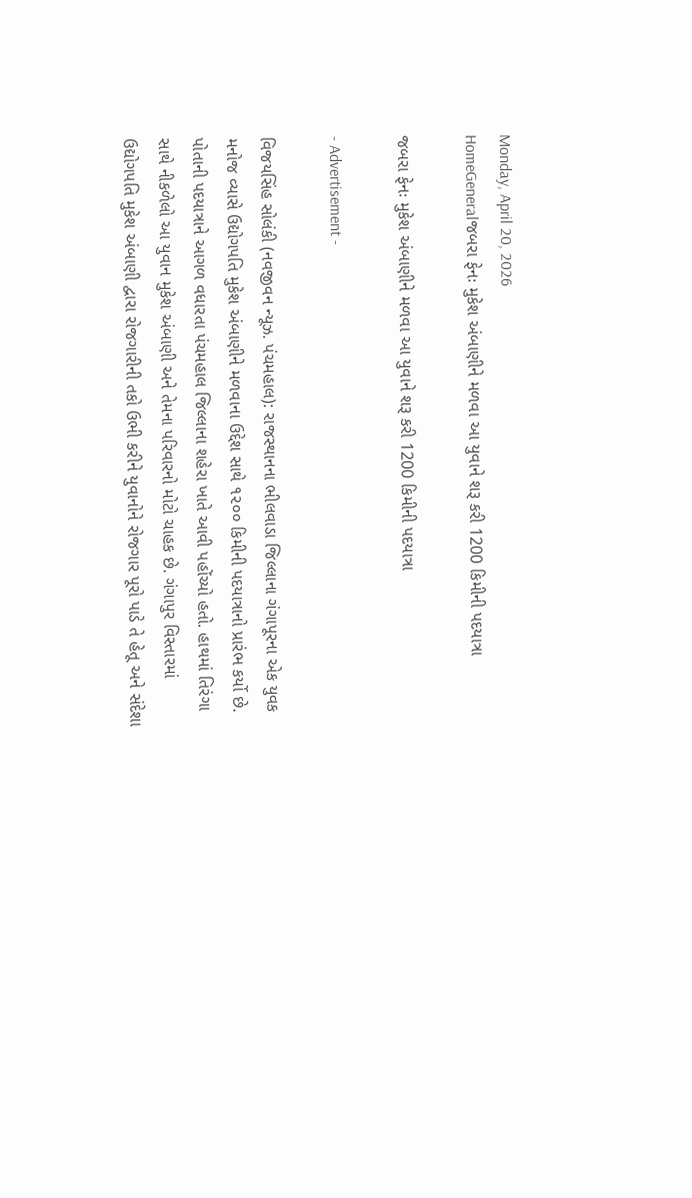Monday, April 20, 2026
HomeGeneralજબરા ફેનઃ મુકેશ અંબાણીને મળવા આ યુવાને શરૂ કરી 1200 કિમીની પદયાત્રા

જબરા ફેનઃ મુકેશ અંબાણીને મળવા આ યુવાને શરૂ કરી 1200 કિમીની પદયાત્રા

- Advertisement -

વિજયસિંહ સોલંકી (નવજીવન ન્યૂઝ. પંચમહાલ): રાજસ્થાનના ભીલવાડા જિલ્લાના ગંગાપૂરના એક યુવક મનોજ વ્યાસે ઉદ્યોગપતિ મુકેશ અંબાણીને મળવાના ઉદ્દેશ સાથે ૧૨૦૦ કિમીની પદયાત્રાનો પ્રારંભ કર્યો છે. પોતાની પદયાત્રાને આગળ વધારતા પંચમહાલ જિલ્લાના શહેરા ખાતે આવી પહોંચ્યો હતો. હાથમાં તિરંગા સાથે નીકળેલો આ યુવાન મુકેશ અંબાણી અને તેમના પરિવારનો મોટો ચાહક છે. ગંગાપુર વિસ્તારમાં ઉદ્યોગપતિ મુકેશ અંબાણી દ્વારા રોજગારીની તકો ઉભી કરીને યુવાનોને રોજગાર પૂરો પાડે તે હેતૂ અને સંદેશા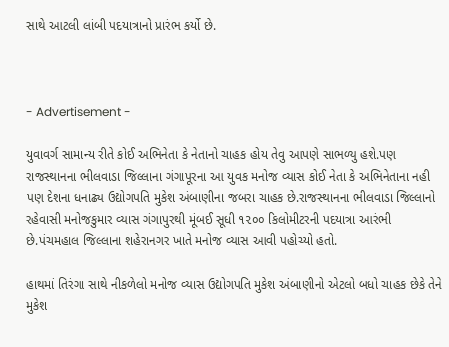સાથે આટલી લાંબી પદયાત્રાનો પ્રારંભ કર્યો છે.



- Advertisement -

યુવાવર્ગ સામાન્ય રીતે કોઈ અભિનેતા કે નેતાનો ચાહક હોય તેવુ આપણે સાભળ્યુ હશે.પણ રાજસ્થાનના ભીલવાડા જિલ્લાના ગંગાપૂરના આ યુવક મનોજ વ્યાસ કોઈ નેતા કે અભિનેતાના નહી પણ દેશના ધનાઢ્ય ઉદ્યોગપતિ મુકેશ અંબાણીના જબરા ચાહક છે.રાજસ્થાનના ભીલવાડા જિલ્લાનો રહેવાસી મનોજકુમાર વ્યાસ ગંગાપુરથી મૂંબઈ સૂધી ૧૨૦૦ કિલોમીટરની પદયાત્રા આરંભી છે.પંચમહાલ જિલ્લાના શહેરાનગર ખાતે મનોજ વ્યાસ આવી પહોચ્યો હતો.

હાથમાં તિરંગા સાથે નીકળેલો મનોજ વ્યાસ ઉદ્યોગપતિ મુકેશ અંબાણીનો એટલો બધો ચાહક છેકે તેને મુકેશ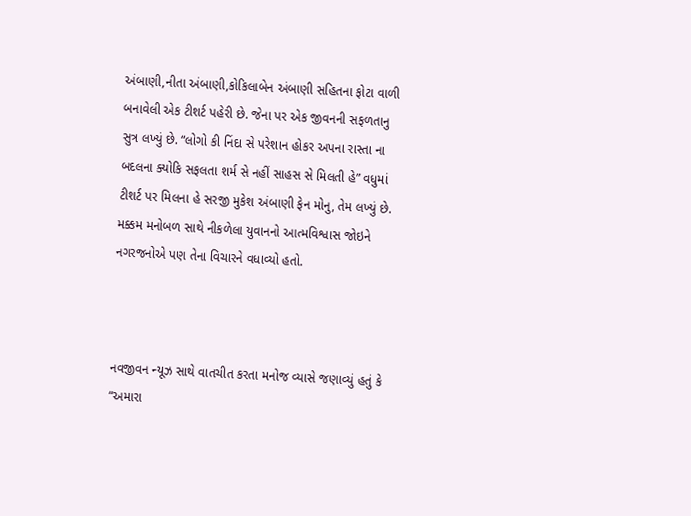અંબાણી,નીતા અંબાણી,કોકિલાબેન અંબાણી સહિતના ફોટા વાળી બનાવેલી એક ટીશર્ટ પહેરી છે. જેના પર એક જીવનની સફળતાનુ સુત્ર લખ્યું છે. “લોગો કી નિંદા સે પરેશાન હોકર અપના રાસ્તા ના બદલના ક્યોકિ સફલતા શર્મ સે નહીં સાહસ સે મિલતી હે” વધુમાં ટીશર્ટ પર મિલના હે સરજી મુકેશ અંબાણી ફેન મોનુ, તેમ લખ્યું છે. મક્કમ મનોબળ સાથે નીકળેલા યુવાનનો આત્મવિશ્વાસ જોઇને નગરજનોએ પણ તેના વિચારને વધાવ્યો હતો.



નવજીવન ન્યૂઝ સાથે વાતચીત કરતા મનોજ વ્યાસે જણાવ્યું હતું કે “અમારા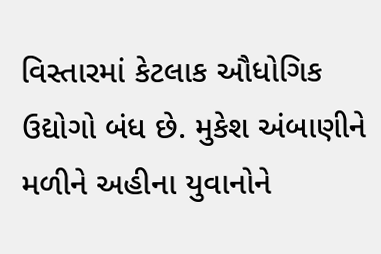વિસ્તારમાં કેટલાક ઔધોગિક ઉદ્યોગો બંધ છે. મુકેશ અંબાણીને મળીને અહીના યુવાનોને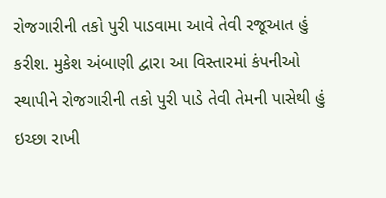રોજગારીની તકો પુરી પાડવામા આવે તેવી રજૂઆત હું કરીશ. મુકેશ અંબાણી દ્વારા આ વિસ્તારમાં કંપનીઓ સ્થાપીને રોજગારીની તકો પુરી પાડે તેવી તેમની પાસેથી હું ઇચ્છા રાખી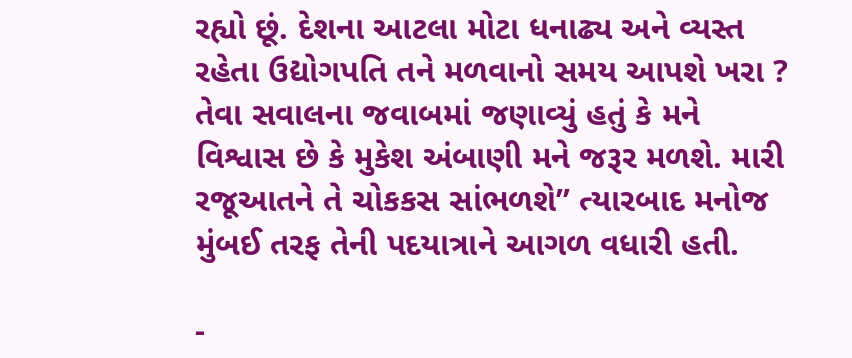રહ્યો છૂં. દેશના આટલા મોટા ધનાઢ્ય અને વ્યસ્ત રહેતા ઉદ્યોગપતિ તને મળવાનો સમય આપશે ખરા ? તેવા સવાલના જવાબમાં જણાવ્યું હતું કે મને વિશ્વાસ છે કે મુકેશ અંબાણી મને જરૂર મળશે. મારી રજૂઆતને તે ચોકકસ સાંભળશે” ત્યારબાદ મનોજ મુંબઈ તરફ તેની પદયાત્રાને આગળ વધારી હતી.

-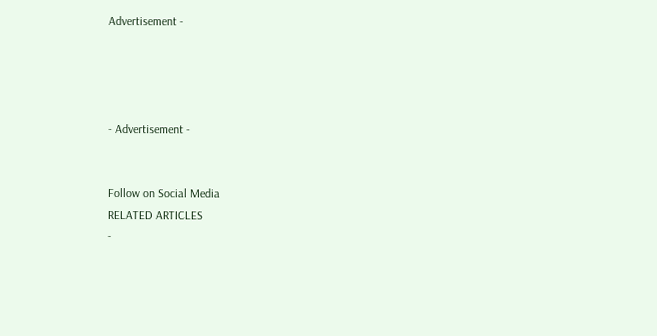Advertisement -




- Advertisement -


Follow on Social Media
RELATED ARTICLES
-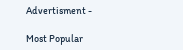Advertisment -

Most Popular